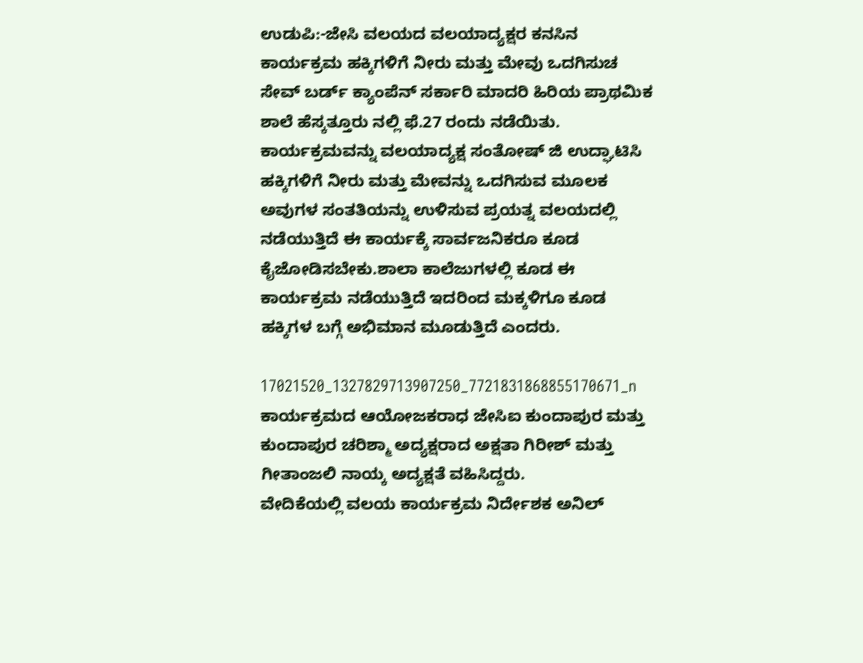ಉಡುಪಿ:-ಜೇಸಿ ವಲಯದ ವಲಯಾದ್ಯಕ್ಷರ ಕನಸಿನ ಕಾರ್ಯಕ್ರಮ ಹಕ್ಕಿಗಳಿಗೆ ನೀರು ಮತ್ತು ಮೇವು ಒದಗಿಸುಚ ಸೇವ್ ಬರ್ಡ್ ಕ್ಯಾಂಪೆನ್ ಸರ್ಕಾರಿ ಮಾದರಿ ಹಿರಿಯ ಪ್ರಾಥಮಿಕ ಶಾಲೆ ಹೆಸ್ಕತ್ತೂರು ನಲ್ಲಿ ಫೆ.27 ರಂದು ನಡೆಯಿತು.
ಕಾರ್ಯಕ್ರಮವನ್ನು ವಲಯಾದ್ಯಕ್ಷ ಸಂತೋಷ್ ಜಿ ಉದ್ಘಾಟಿಸಿ ಹಕ್ಕಿಗಳಿಗೆ ನೀರು ಮತ್ತು ಮೇವನ್ನು ಒದಗಿಸುವ ಮೂಲಕ ಅವುಗಳ ಸಂತತಿಯನ್ನು ಉಳಿಸುವ ಪ್ರಯತ್ನ ವಲಯದಲ್ಲಿ ನಡೆಯುತ್ತಿದೆ ಈ ಕಾರ್ಯಕ್ಕೆ ಸಾರ್ವಜನಿಕರೂ ಕೂಡ ಕೈಜೋಡಿಸಬೇಕು.ಶಾಲಾ ಕಾಲೆಜುಗಳಲ್ಲಿ ಕೂಡ ಈ ಕಾರ್ಯಕ್ರಮ ನಡೆಯುತ್ತಿದೆ ಇದರಿಂದ ಮಕ್ಕಳಿಗೂ ಕೂಡ ಹಕ್ಕಿಗಳ ಬಗ್ಗೆ ಅಭಿಮಾನ ಮೂಡುತ್ತಿದೆ ಎಂದರು.

17021520_1327829713907250_7721831868855170671_n
ಕಾರ್ಯಕ್ರಮದ ಆಯೋಜಕರಾಧ ಜೇಸಿಐ ಕುಂದಾಪುರ ಮತ್ತು ಕುಂದಾಪುರ ಚರಿಶ್ಮಾ ಅದ್ಯಕ್ಷರಾದ ಅಕ್ಷತಾ ಗಿರೀಶ್ ಮತ್ತು ಗೀತಾಂಜಲಿ ನಾಯ್ಕ ಅದ್ಯಕ್ಷತೆ ವಹಿಸಿದ್ದರು.
ವೇದಿಕೆಯಲ್ಲಿ ವಲಯ ಕಾರ್ಯಕ್ರಮ ನಿರ್ದೇಶಕ ಅನಿಲ್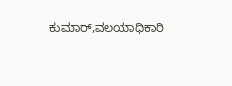ಕುಮಾರ್,ವಲಯಾಧಿಕಾರಿ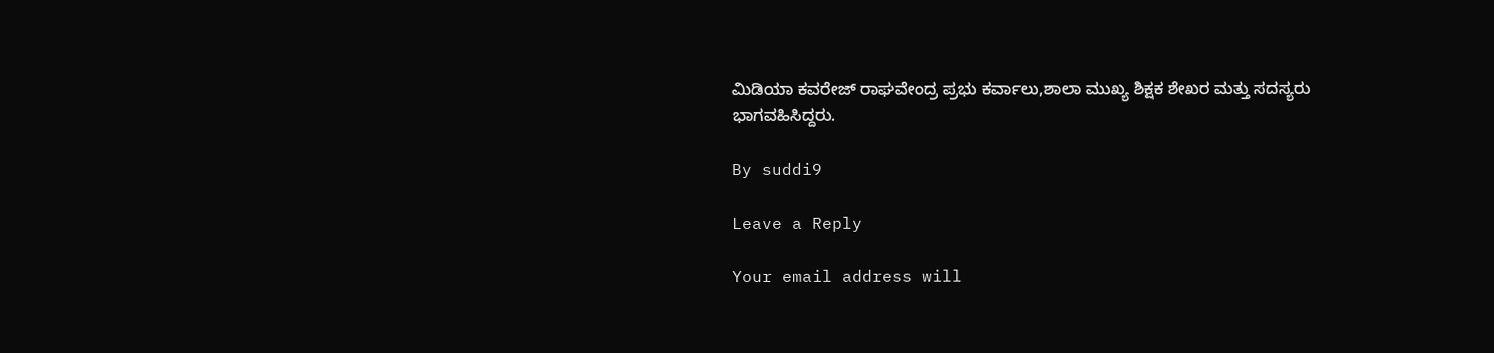ಮಿಡಿಯಾ ಕವರೇಜ್ ರಾಘವೇಂದ್ರ ಪ್ರಭು ಕರ್ವಾಲು,ಶಾಲಾ ಮುಖ್ಯ ಶಿಕ್ಷಕ ಶೇಖರ ಮತ್ತು ಸದಸ್ಯರು ಭಾಗವಹಿಸಿದ್ದರು.

By suddi9

Leave a Reply

Your email address will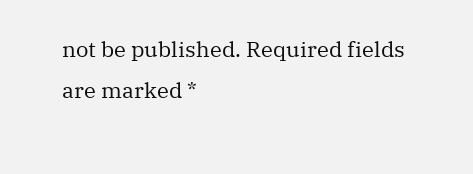not be published. Required fields are marked *